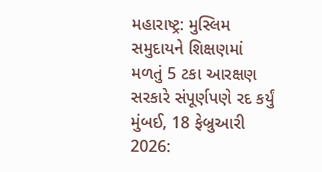મહારાષ્ટ્ર: મુસ્લિમ સમુદાયને શિક્ષણમાં મળતું 5 ટકા આરક્ષણ સરકારે સંપૂર્ણપણે રદ કર્યું
મુંબઈ, 18 ફેબ્રુઆરી 2026: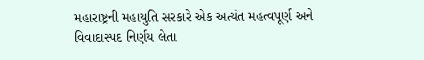મહારાષ્ટ્રની મહાયુતિ સરકારે એક અત્યંત મહત્વપૂર્ણ અને વિવાદાસ્પદ નિર્ણય લેતા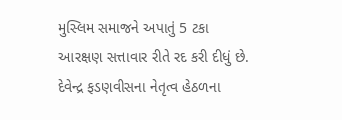મુસ્લિમ સમાજને અપાતું 5 ટકા આરક્ષણ સત્તાવાર રીતે રદ કરી દીધું છે. દેવેન્દ્ર ફડણવીસના નેતૃત્વ હેઠળના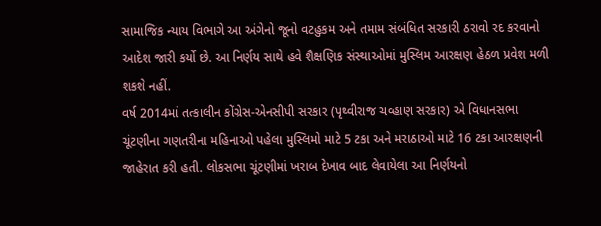સામાજિક ન્યાય વિભાગે આ અંગેનો જૂનો વટહુકમ અને તમામ સંબંધિત સરકારી ઠરાવો રદ કરવાનો આદેશ જારી કર્યો છે. આ નિર્ણય સાથે હવે શૈક્ષણિક સંસ્થાઓમાં મુસ્લિમ આરક્ષણ હેઠળ પ્રવેશ મળી શકશે નહીં.
વર્ષ 2014માં તત્કાલીન કોંગ્રેસ-એનસીપી સરકાર (પૃથ્વીરાજ ચવ્હાણ સરકાર) એ વિધાનસભા ચૂંટણીના ગણતરીના મહિનાઓ પહેલા મુસ્લિમો માટે 5 ટકા અને મરાઠાઓ માટે 16 ટકા આરક્ષણની જાહેરાત કરી હતી. લોકસભા ચૂંટણીમાં ખરાબ દેખાવ બાદ લેવાયેલા આ નિર્ણયનો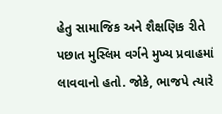હેતુ સામાજિક અને શૈક્ષણિક રીતે પછાત મુસ્લિમ વર્ગને મુખ્ય પ્રવાહમાં લાવવાનો હતો. જોકે, ભાજપે ત્યારે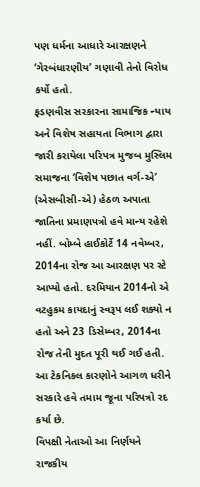પણ ધર્મના આધારે આરક્ષણને ‘ગેરબંધારણીય’ ગણાવી તેનો વિરોધ કર્યો હતો.
ફડણવીસ સરકારના સામાજિક ન્યાય અને વિશેષ સહાયતા વિભાગ દ્વારા જારી કરાયેલા પરિપત્ર મુજબ મુસ્લિમ સમાજના ‘વિશેષ પછાત વર્ગ-એ’ (એસબીસી-એ) હેઠળ અપાતા જાતિના પ્રમાણપત્રો હવે માન્ય રહેશે નહીં. બોમ્બે હાઈકોર્ટે 14 નવેમ્બર, 2014ના રોજ આ આરક્ષણ પર સ્ટે આપ્યો હતો. દરમિયાન 2014નો એ વટહુકમ કાયદાનું સ્વરૂપ લઈ શક્યો ન હતો અને 23 ડિસેમ્બર, 2014ના રોજ તેની મુદત પૂરી થઈ ગઈ હતી. આ ટેકનિકલ કારણોને આગળ ધરીને સરકારે હવે તમામ જૂના પરિપત્રો રદ કર્યા છે.
વિપક્ષી નેતાઓ આ નિર્ણયને રાજકીય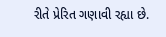રીતે પ્રેરિત ગણાવી રહ્યા છે.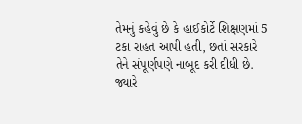તેમનું કહેવું છે કે હાઈકોર્ટે શિક્ષણમાં 5 ટકા રાહત આપી હતી, છતાં સરકારે તેને સંપૂર્ણપણે નાબૂદ કરી દીધી છે. જ્યારે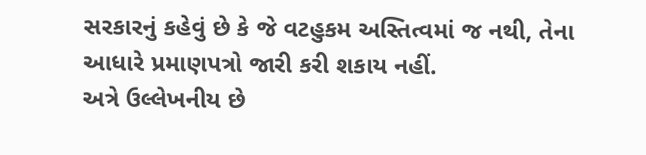સરકારનું કહેવું છે કે જે વટહુકમ અસ્તિત્વમાં જ નથી, તેના આધારે પ્રમાણપત્રો જારી કરી શકાય નહીં.
અત્રે ઉલ્લેખનીય છે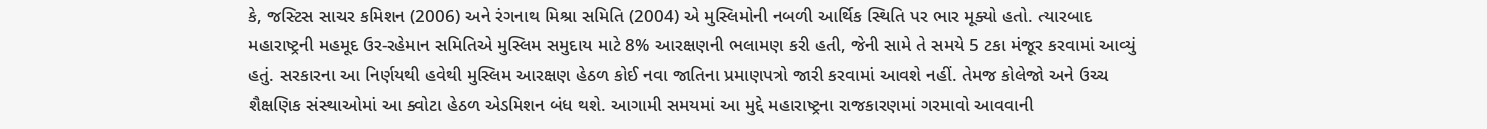કે, જસ્ટિસ સાચર કમિશન (2006) અને રંગનાથ મિશ્રા સમિતિ (2004) એ મુસ્લિમોની નબળી આર્થિક સ્થિતિ પર ભાર મૂક્યો હતો. ત્યારબાદ મહારાષ્ટ્રની મહમૂદ ઉર-રહેમાન સમિતિએ મુસ્લિમ સમુદાય માટે 8% આરક્ષણની ભલામણ કરી હતી, જેની સામે તે સમયે 5 ટકા મંજૂર કરવામાં આવ્યું હતું. સરકારના આ નિર્ણયથી હવેથી મુસ્લિમ આરક્ષણ હેઠળ કોઈ નવા જાતિના પ્રમાણપત્રો જારી કરવામાં આવશે નહીં. તેમજ કોલેજો અને ઉચ્ચ શૈક્ષણિક સંસ્થાઓમાં આ ક્વોટા હેઠળ એડમિશન બંધ થશે. આગામી સમયમાં આ મુદ્દે મહારાષ્ટ્રના રાજકારણમાં ગરમાવો આવવાની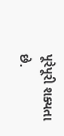પૂરેપૂરી શક્યતા છે.